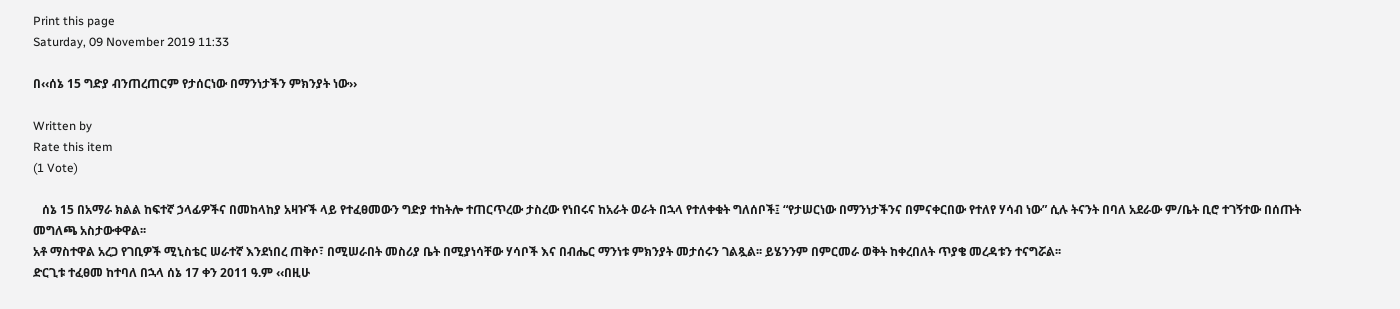Print this page
Saturday, 09 November 2019 11:33

በ‹‹ሰኔ 15 ግድያ ብንጠረጠርም የታሰርነው በማንነታችን ምክንያት ነው››

Written by
Rate this item
(1 Vote)

   ሰኔ 15 በአማራ ክልል ከፍተኛ ኃላፊዎችና በመከላከያ አዛዦች ላይ የተፈፀመውን ግድያ ተከትሎ ተጠርጥረው ታስረው የነበሩና ከአራት ወራት በኋላ የተለቀቁት ግለሰቦች፤ “የታሠርነው በማንነታችንና በምናቀርበው የተለየ ሃሳብ ነው” ሲሉ ትናንት በባለ አደራው ም/ቤት ቢሮ ተገኝተው በሰጡት መግለጫ አስታውቀዋል፡፡
አቶ ማስተዋል አረጋ የገቢዎች ሚኒስቴር ሠራተኛ እንደነበረ ጠቅሶ፣ በሚሠራበት መስሪያ ቤት በሚያነሳቸው ሃሳቦች እና በብሔር ማንነቱ ምክንያት መታሰሩን ገልጿል፡፡ ይሄንንም በምርመራ ወቅት ከቀረበለት ጥያቄ መረዳቱን ተናግሯል፡፡
ድርጊቱ ተፈፀመ ከተባለ በኋላ ሰኔ 17 ቀን 2011 ዓ.ም ‹‹በዚሁ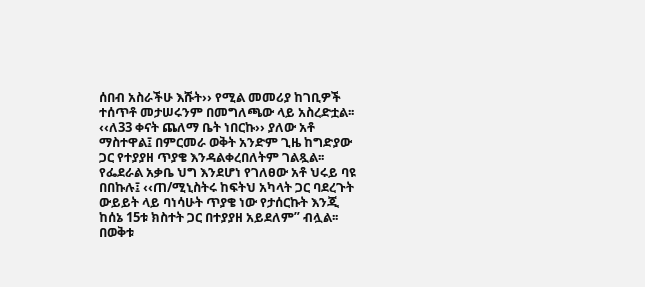ሰበብ አስራችሁ እሹት›› የሚል መመሪያ ከገቢዎች ተሰጥቶ መታሠሩንም በመግለጫው ላይ አስረድቷል፡፡
‹‹ለ33 ቀናት ጨለማ ቤት ነበርኩ›› ያለው አቶ ማስተዋል፤ በምርመራ ወቅት አንድም ጊዜ ከግድያው ጋር የተያያዘ ጥያቄ እንዳልቀረበለትም ገልጿል፡፡
የፌደራል አቃቤ ህግ እንደሆነ የገለፀው አቶ ህሩይ ባዩ በበኩሉ፤ ‹‹ጠ/ሚኒስትሩ ከፍትህ አካላት ጋር ባደረጉት ውይይት ላይ ባነሳሁት ጥያቄ ነው የታሰርኩት እንጂ ከሰኔ 15ቱ ክስተት ጋር በተያያዘ አይደለም” ብሏል፡፡
በወቅቱ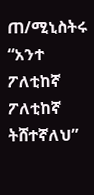ጠ/ሚኒስትሩ “አንተ ፖለቲከኛ ፖለቲከኛ ትሸተኛለህ”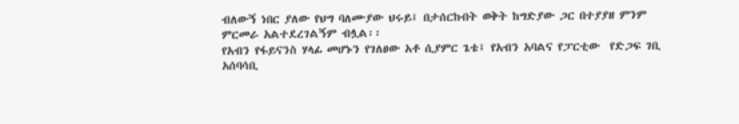ብለውኝ ነበር ያለው የህግ ባለሙያው ህሩይ፤ በታሰርኩበት ወቅት ከግድያው ጋር በተያያዘ ምንም ምርመራ አልተደረገልኝም ብሏል፡፡
የአብን የፋይናንስ ሃላፊ መሆኑን የገለፀው አቶ ሲያምር ጌቴ፤ የአብን አባልና የፓርቲው  የድጋፍ ገቢ አሰባሳቢ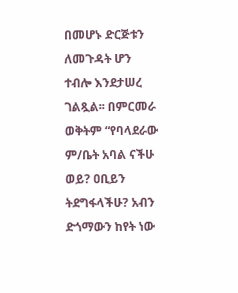በመሆኑ ድርጅቱን ለመጉዳት ሆን ተብሎ እንደታሠረ ገልጿል፡፡ በምርመራ ወቅትም “የባላደራው ም/ቤት አባል ናችሁ ወይ? ዐቢይን ትደግፋላችሁ? አብን ድጎማውን ከየት ነው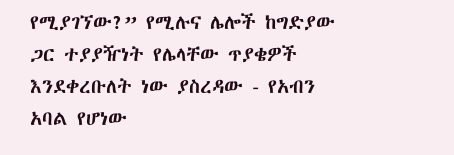የሚያገኘው?” የሚሉና ሌሎች ከግድያው ጋር ተያያዥነት የሌላቸው ጥያቄዎች እንደቀረቡለት ነው ያስረዳው - የአብን አባል የሆነው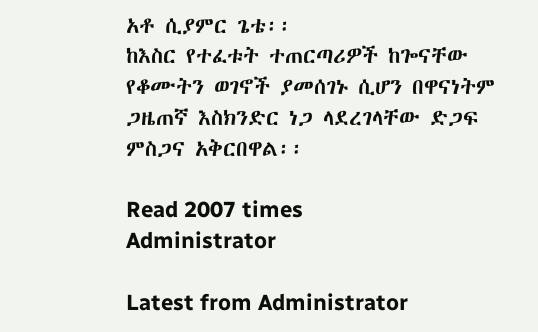አቶ ሲያምር ጌቴ፡፡
ከእስር የተፈቱት ተጠርጣሪዎች ከጐናቸው የቆሙትን ወገኖች ያመሰገኑ ሲሆን በዋናነትም ጋዜጠኛ እስክንድር ነጋ ላደረገላቸው ድጋፍ ምስጋና አቅርበዋል፡፡

Read 2007 times
Administrator

Latest from Administrator